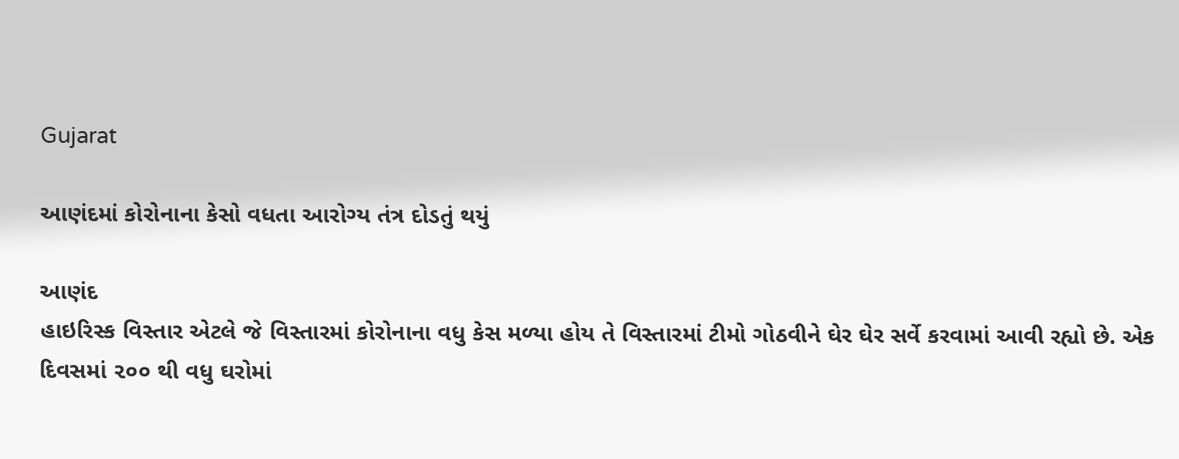Gujarat

આણંદમાં કોરોનાના કેસો વધતા આરોગ્ય તંત્ર દોડતું થયું

આણંદ
હાઇરિસ્ક વિસ્તાર એટલે જે વિસ્તારમાં કોરોનાના વધુ કેસ મળ્યા હોય તે વિસ્તારમાં ટીમો ગોઠવીને ઘેર ઘેર સર્વે કરવામાં આવી રહ્યો છે. એક દિવસમાં ૨૦૦ થી વધુ ઘરોમાં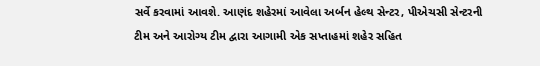સર્વે કરવામાં આવશે. આણંદ શહેરમાં આવેલા અર્બન હેલ્થ સેન્ટર, પીએચસી સેન્ટરની ટીમ અને આરોગ્ય ટીમ દ્વારા આગામી એક સપ્તાહમાં શહેર સહિત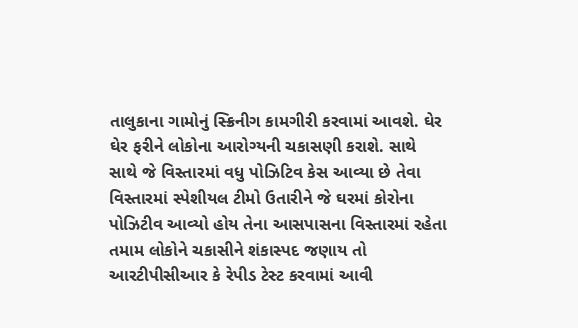તાલુકાના ગામોનું સ્ક્રિનીગ કામગીરી કરવામાં આવશે. ઘેર ઘેર ફરીને લોકોના આરોગ્યની ચકાસણી કરાશે. સાથે સાથે જે વિસ્તારમાં વધુ પોઝિટિવ કેસ આવ્યા છે તેવા વિસ્તારમાં સ્પેશીયલ ટીમો ઉતારીને જે ઘરમાં કોરોના પોઝિટીવ આવ્યો હોય તેના આસપાસના વિસ્તારમાં રહેતા તમામ લોકોને ચકાસીને શંકાસ્પદ જણાય તો આરટીપીસીઆર કે રેપીડ ટેસ્ટ કરવામાં આવી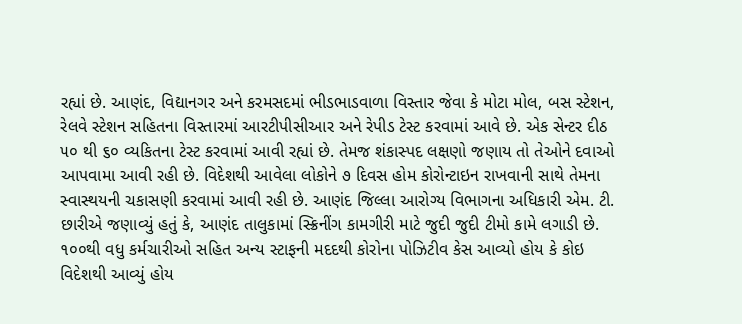રહ્યાં છે. આણંદ, વિદ્યાનગર અને કરમસદમાં ભીડભાડવાળા વિસ્તાર જેવા કે મોટા મોલ, બસ સ્ટેશન, રેલવે સ્ટેશન સહિતના વિસ્તારમાં આરટીપીસીઆર અને રેપીડ ટેસ્ટ કરવામાં આવે છે. એક સેન્ટર દીઠ ૫૦ થી ૬૦ વ્યકિતના ટેસ્ટ કરવામાં આવી રહ્યાં છે. તેમજ શંકાસ્પદ લક્ષણો જણાય તો તેઓને દવાઓ આપવામા આવી રહી છે. વિદેશથી આવેલા લોકોને ૭ દિવસ હોમ કોરોન્ટાઇન રાખવાની સાથે તેમના સ્વાસ્થયની ચકાસણી કરવામાં આવી રહી છે. આણંદ જિલ્લા આરોગ્ય વિભાગના અધિકારી એમ. ટી. છારીએ જણાવ્યું હતું કે, આણંદ તાલુકામાં સ્ક્રિનીંગ કામગીરી માટે જુદી જુદી ટીમો કામે લગાડી છે. ૧૦૦થી વધુ કર્મચારીઓ સહિત અન્ય સ્ટાફની મદદથી કોરોના પોઝિટીવ કેસ આવ્યો હોય કે કોઇ વિદેશથી આવ્યું હોય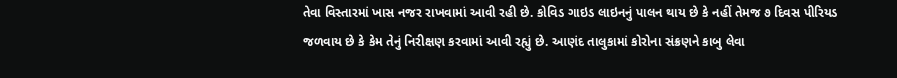તેવા વિસ્તારમાં ખાસ નજર રાખવામાં આવી રહી છે. કોવિડ ગાઇડ લાઇનનું પાલન થાય છે કે નહીં તેમજ ૭ દિવસ પીરિયડ જળવાય છે કે કેમ તેનું નિરીક્ષણ કરવામાં આવી રહ્યું છે. આણંદ તાલુકામાં કોરોના સંક્રણને કાબુ લેવા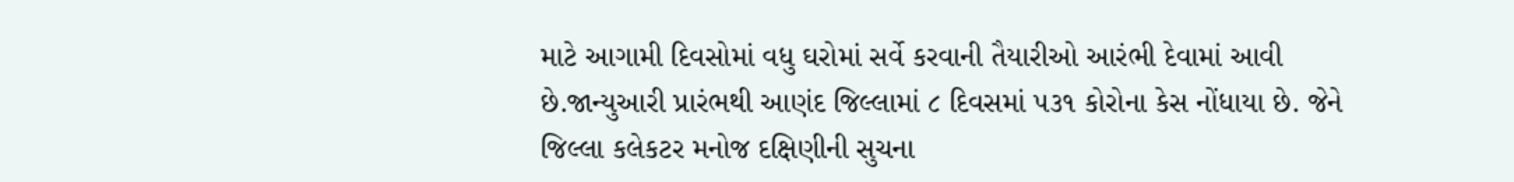માટે આગામી દિવસોમાં વધુ ઘરોમાં સર્વે કરવાની તૈયારીઓ આરંભી દેવામાં આવી છે.જાન્યુઆરી પ્રારંભથી આણંદ જિલ્લામાં ૮ દિવસમાં ૫૩૧ કોરોના કેસ નોંધાયા છે. જેને જિલ્લા કલેકટર મનોજ દક્ષિણીની સુચના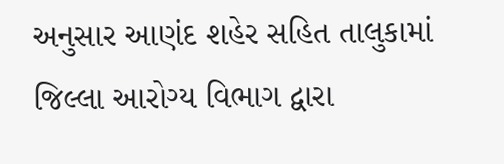અનુસાર આણંદ શહેર સહિત તાલુકામાં જિલ્લા આરોગ્ય વિભાગ દ્વારા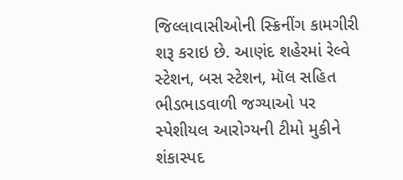જિલ્લાવાસીઓની સ્ક્રિનીંગ કામગીરી શરૂ કરાઇ છે. આણંદ શહેરમાં રેલ્વે સ્ટેશન, બસ સ્ટેશન, મૉલ સહિત ભીડભાડવાળી જગ્યાઓ પર સ્પેશીયલ આરોગ્યની ટીમો મુકીને શંકાસ્પદ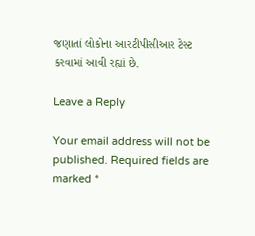જણાતાં લોકોના આરટીપીસીઆર ટેસ્ટ કરવામાં આવી રહ્યાં છે.

Leave a Reply

Your email address will not be published. Required fields are marked *